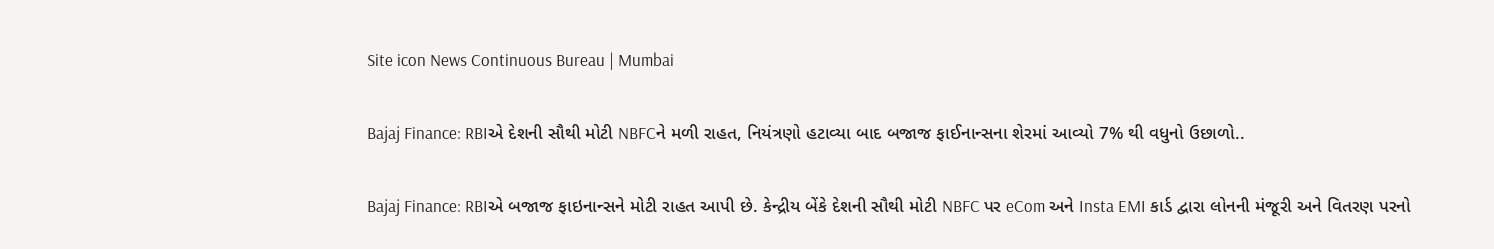Site icon News Continuous Bureau | Mumbai

Bajaj Finance: RBIએ દેશની સૌથી મોટી NBFCને મળી રાહત, નિયંત્રણો હટાવ્યા બાદ બજાજ ફાઈનાન્સના શેરમાં આવ્યો 7% થી વધુનો ઉછાળો..

Bajaj Finance: RBIએ બજાજ ફાઇનાન્સને મોટી રાહત આપી છે. કેન્દ્રીય બેંકે દેશની સૌથી મોટી NBFC પર eCom અને Insta EMI કાર્ડ દ્વારા લોનની મંજૂરી અને વિતરણ પરનો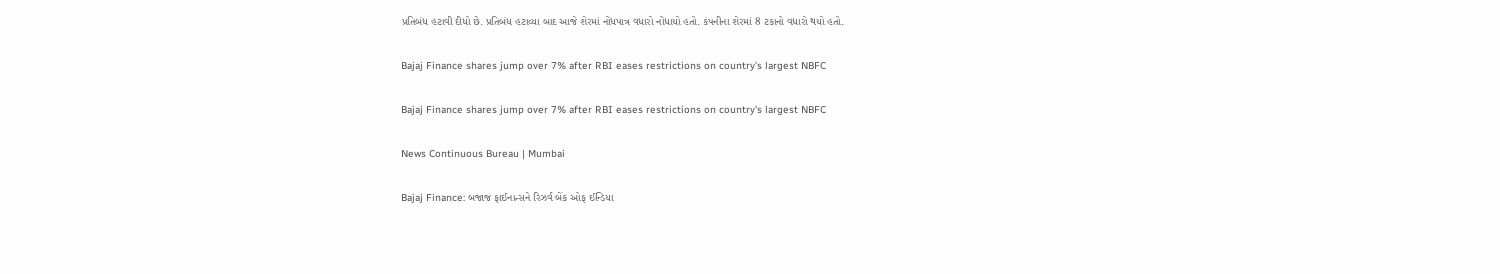પ્રતિબંધ હટાવી દીધો છે. પ્રતિબંધ હટાવ્યા બાદ આજે શેરમાં નોંધપાત્ર વધારો નોંધાયો હતો. કંપનીના શેરમાં 8 ટકાનો વધારો થયો હતો.

Bajaj Finance shares jump over 7% after RBI eases restrictions on country's largest NBFC

Bajaj Finance shares jump over 7% after RBI eases restrictions on country's largest NBFC

News Continuous Bureau | Mumbai

Bajaj Finance: બજાજ ફાઈનાન્સને રિઝર્વ બેંક ઓફ ઈન્ડિયા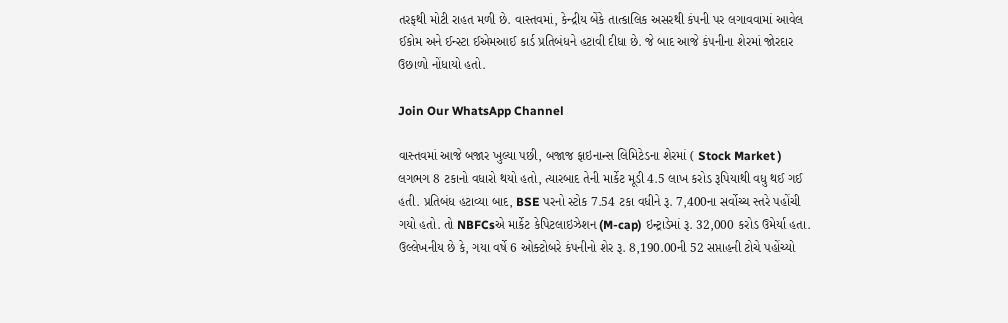તરફથી મોટી રાહત મળી છે. વાસ્તવમાં, કેન્દ્રીય બેંકે તાત્કાલિક અસરથી કંપની પર લગાવવામાં આવેલ ઈકોમ અને ઈન્સ્ટા ઈએમઆઈ કાર્ડ પ્રતિબંધને હટાવી દીધા છે. જે બાદ આજે કંપનીના શેરમાં જોરદાર ઉછાળો નોંધાયો હતો.

Join Our WhatsApp Channel

વાસ્તવમાં આજે બજાર ખુલ્યા પછી, બજાજ ફાઇનાન્સ લિમિટેડના શેરમાં ( Stock Market ) લગભગ 8 ટકાનો વધારો થયો હતો, ત્યારબાદ તેની માર્કેટ મૂડી 4.5 લાખ કરોડ રૂપિયાથી વધુ થઈ ગઈ હતી. પ્રતિબંધ હટાવ્યા બાદ, BSE પરનો સ્ટોક 7.54 ટકા વધીને રૂ. 7,400ના સર્વોચ્ચ સ્તરે પહોંચી ગયો હતો. તો NBFCsએ માર્કેટ કેપિટલાઇઝેશન (M-cap) ઇન્ટ્રાડેમાં રૂ. 32,000 કરોડ ઉમેર્યા હતા. ઉલ્લેખનીય છે કે, ગયા વર્ષે 6 ઓક્ટોબરે કંપનીનો શેર રૂ. 8,190.00ની 52 સપ્તાહની ટોચે પહોંચ્યો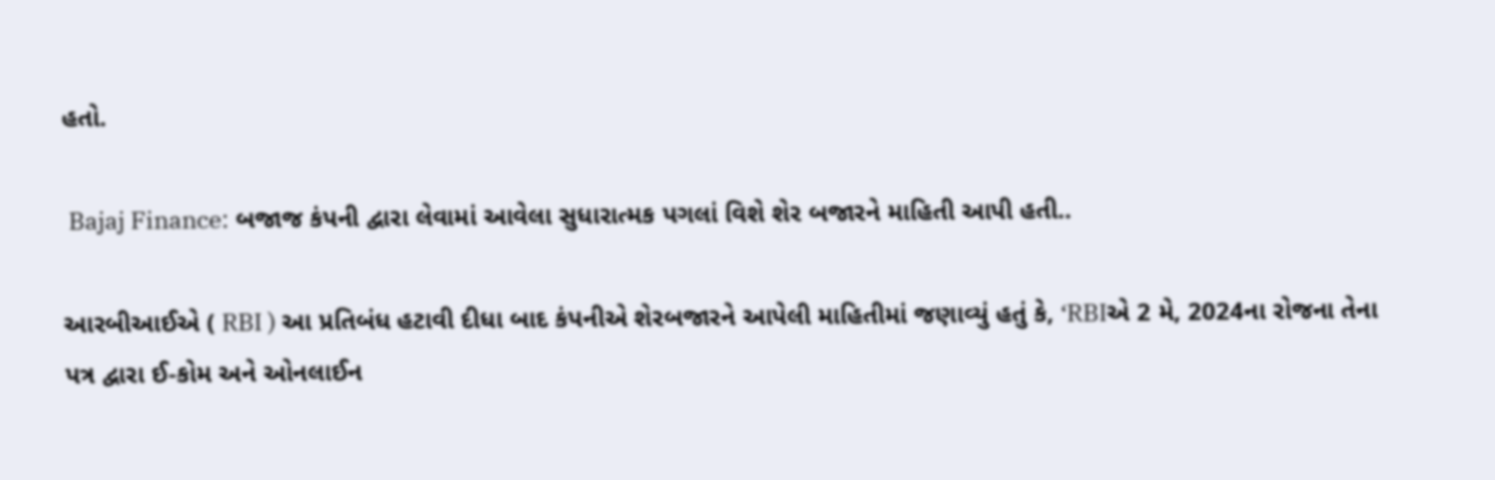હતો.

 Bajaj Finance: બજાજ કંપની દ્વારા લેવામાં આવેલા સુધારાત્મક પગલાં વિશે શેર બજારને માહિતી આપી હતી..

આરબીઆઈએ ( RBI ) આ પ્રતિબંધ હટાવી દીધા બાદ કંપનીએ શેરબજારને આપેલી માહિતીમાં જણાવ્યું હતું કે, ‘RBIએ 2 મે, 2024ના રોજના તેના પત્ર દ્વારા ઈ-કોમ અને ઓનલાઈન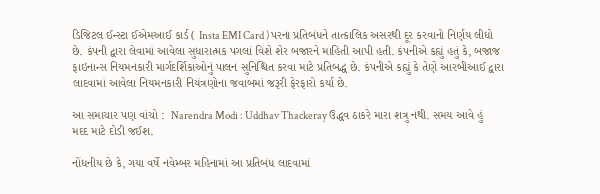ડિજિટલ ઈન્સ્ટા ઈએમઆઈ કાર્ડ ( Insta EMI Card ) પરના પ્રતિબંધને તાત્કાલિક અસરથી દૂર કરવાનો નિર્ણય લીધો છે. કંપની દ્વારા લેવામાં આવેલા સુધારાત્મક પગલાં વિશે શેર બજારને માહિતી આપી હતી. કંપનીએ કહ્યું હતું કે, બજાજ ફાઇનાન્સ નિયમનકારી માર્ગદર્શિકાઓનું પાલન સુનિશ્ચિત કરવા માટે પ્રતિબદ્ધ છે. કંપનીએ કહ્યું કે તેણે આરબીઆઈ દ્વારા લાદવામાં આવેલા નિયમનકારી નિયંત્રણોના જવાબમાં જરૂરી ફેરફારો કર્યા છે.

આ સમાચાર પણ વાંચો :  Narendra Modi : Uddhav Thackeray ઉદ્ધવ ઠાકરે મારા શત્રુ નથી. સમય આવે હું મદદ માટે દોડી જઈશ.

નોંધનીય છે કે, ગયા વર્ષે નવેમ્બર મહિનામાં આ પ્રતિબંધ લાદવામાં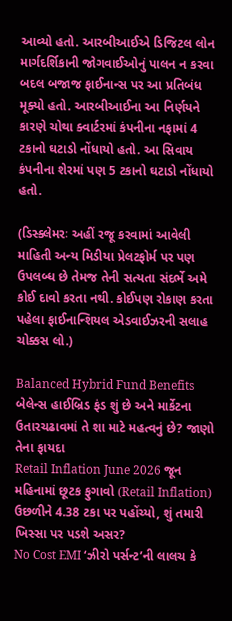આવ્યો હતો. આરબીઆઈએ ડિજિટલ લોન માર્ગદર્શિકાની જોગવાઈઓનું પાલન ન કરવા બદલ બજાજ ફાઈનાન્સ પર આ પ્રતિબંધ મૂક્યો હતો. આરબીઆઈના આ નિર્ણયને કારણે ચોથા ક્વાર્ટરમાં કંપનીના નફામાં 4 ટકાનો ઘટાડો નોંધાયો હતો. આ સિવાય કંપનીના શેરમાં પણ 5 ટકાનો ઘટાડો નોંધાયો હતો.

(ડિસ્ક્લેમરઃ અહીં રજૂ કરવામાં આવેલી માહિતી અન્ય મિડીયા પ્રેલટફોર્મ પર પણ ઉપલબ્ધ છે તેમજ તેની સત્યતા સંદર્ભે અમે કોઈ દાવો કરતા નથી. કોઈપણ રોકાણ કરતા પહેલા ફાઈનાન્શિયલ એડવાઈઝરની સલાહ ચોક્કસ લો.)

Balanced Hybrid Fund Benefits બેલેન્સ હાઈબ્રિડ ફંડ શું છે અને માર્કેટના ઉતારચઢાવમાં તે શા માટે મહત્વનું છે? જાણો તેના ફાયદા
Retail Inflation June 2026 જૂન મહિનામાં છૂટક ફુગાવો (Retail Inflation) ઉછળીને 4.38 ટકા પર પહોંચ્યો, શું તમારી ખિસ્સા પર પડશે અસર?
No Cost EMI ‘ઝીરો પર્સન્ટ’ની લાલચ કે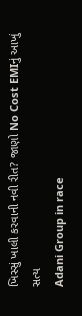ખિસ્સું ખાલી કરવાની નવી રીત? જાણો No Cost EMIનું આખું સત્ય
Adani Group in race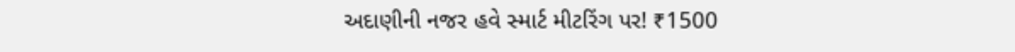અદાણીની નજર હવે સ્માર્ટ મીટરિંગ પર! ₹1500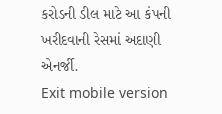કરોડની ડીલ માટે આ કંપની ખરીદવાની રેસમાં અદાણી એનર્જી.
Exit mobile version